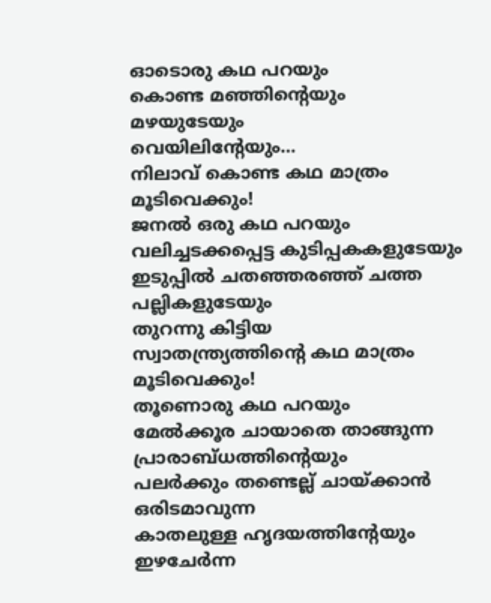ഓടൊരു കഥ പറയും
കൊണ്ട മഞ്ഞിൻ്റെയും
മഴയുടേയും
വെയിലിൻ്റേയും…
നിലാവ് കൊണ്ട കഥ മാത്രം
മൂടിവെക്കും!
ജനൽ ഒരു കഥ പറയും
വലിച്ചടക്കപ്പെട്ട കുടിപ്പകകളുടേയും
ഇടുപ്പിൽ ചതഞ്ഞരഞ്ഞ് ചത്ത
പല്ലികളുടേയും
തുറന്നു കിട്ടിയ
സ്വാതന്ത്ര്യത്തിൻ്റെ കഥ മാത്രം
മൂടിവെക്കും!
തൂണൊരു കഥ പറയും
മേൽക്കൂര ചായാതെ താങ്ങുന്ന
പ്രാരാബ്ധത്തിൻ്റെയും
പലർക്കും തണ്ടെല്ല് ചായ്ക്കാൻ
ഒരിടമാവുന്ന
കാതലുള്ള ഹൃദയത്തിൻ്റേയും
ഇഴചേർന്ന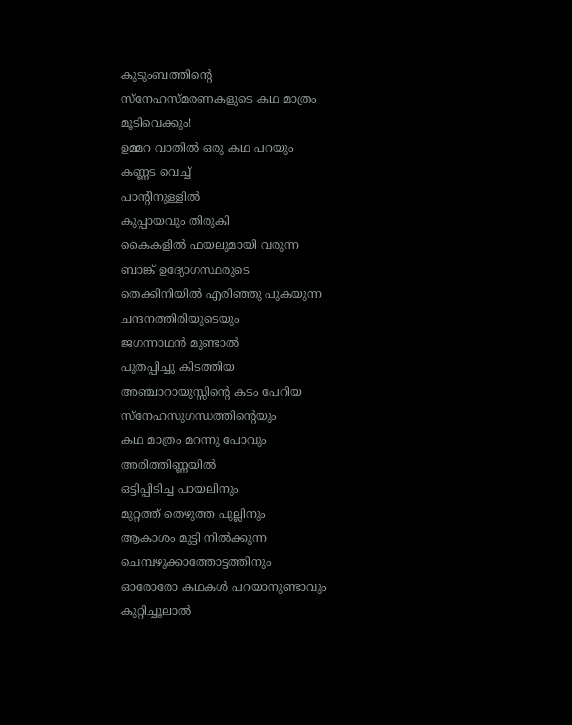കുടുംബത്തിൻ്റെ
സ്നേഹസ്മരണകളുടെ കഥ മാത്രം
മൂടിവെക്കും!
ഉമ്മറ വാതിൽ ഒരു കഥ പറയും
കണ്ണട വെച്ച്
പാൻ്റിനുള്ളിൽ
കുപ്പായവും തിരുകി
കൈകളിൽ ഫയലുമായി വരുന്ന
ബാങ്ക് ഉദ്യോഗസ്ഥരുടെ
തെക്കിനിയിൽ എരിഞ്ഞു പുകയുന്ന
ചന്ദനത്തിരിയുടെയും
ജഗന്നാഥൻ മുണ്ടാൽ
പുതപ്പിച്ചു കിടത്തിയ
അഞ്ചാറായുസ്സിൻ്റെ കടം പേറിയ
സ്നേഹസുഗന്ധത്തിൻ്റെയും
കഥ മാത്രം മറന്നു പോവും
അരിത്തിണ്ണയിൽ
ഒട്ടിപ്പിടിച്ച പായലിനും
മുറ്റത്ത് തെഴുത്ത പുല്ലിനും
ആകാശം മുട്ടി നിൽക്കുന്ന
ചെമ്പഴുക്കാത്തോട്ടത്തിനും
ഓരോരോ കഥകൾ പറയാനുണ്ടാവും
കുറ്റിച്ചൂലാൽ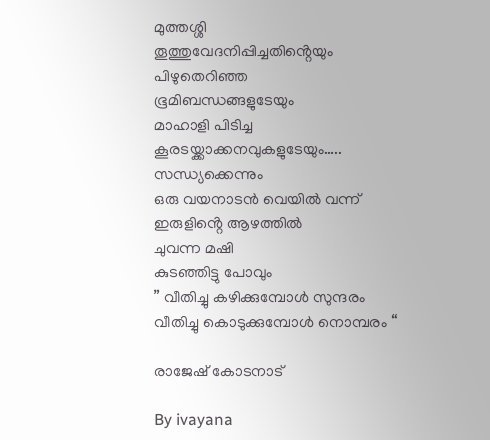മുത്തശ്ശി
തൂത്തുവേദനിപ്പിച്ചതിൻ്റെയും
പിഴുതെറിഞ്ഞ
ഭൂമിബന്ധങ്ങളുടേയും
മാഹാളി പിടിച്ച
കൂരsയ്ക്കാക്കനവുകളുടേയും…..
സന്ധ്യക്കെന്നും
ഒരു വയനാടൻ വെയിൽ വന്ന്
ഇരുളിൻ്റെ ആഴത്തിൽ
ചുവന്ന മഷി
കുടഞ്ഞിട്ടു പോവും
” വീതിച്ചു കഴിക്കുമ്പോൾ സുന്ദരം
വീതിച്ചു കൊടുക്കുമ്പോൾ നൊമ്പരം “

രാജേഷ് കോടനാട്

By ivayana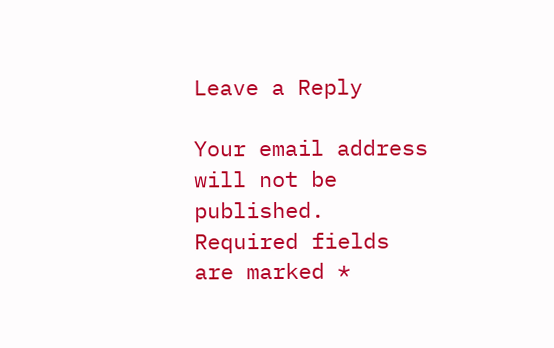Leave a Reply

Your email address will not be published. Required fields are marked *